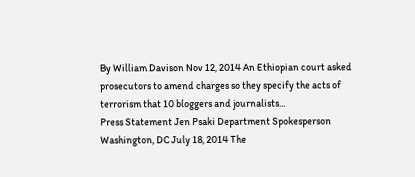By William Davison Nov 12, 2014 An Ethiopian court asked prosecutors to amend charges so they specify the acts of terrorism that 10 bloggers and journalists...
Press Statement Jen Psaki Department Spokesperson Washington, DC July 18, 2014 The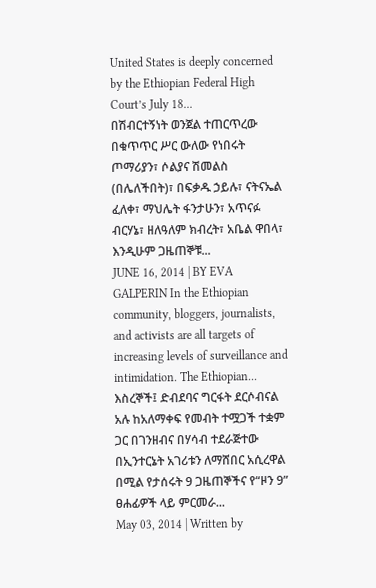United States is deeply concerned by the Ethiopian Federal High Court’s July 18...
በሽብርተኝነት ወንጀል ተጠርጥረው በቁጥጥር ሥር ውለው የነበሩት ጦማሪያን፣ ሶልያና ሽመልስ (በሌለችበት)፣ በፍቃዱ ኃይሉ፣ ናትናኤል ፈለቀ፣ ማህሌት ፋንታሁን፣ አጥናፉ ብርሃኔ፣ ዘለዓለም ክብረት፣ አቤል ዋበላ፣ እንዲሁም ጋዜጠኞቹ...
JUNE 16, 2014 | BY EVA GALPERIN In the Ethiopian community, bloggers, journalists, and activists are all targets of increasing levels of surveillance and intimidation. The Ethiopian...
እስረኞች፤ ድብደባና ግርፋት ደርሶብናል አሉ ከአለማቀፍ የመብት ተሟጋች ተቋም ጋር በገንዘብና በሃሳብ ተደራጅተው በኢንተርኔት አገሪቱን ለማሸበር አሲረዋል በሚል የታሰሩት 9 ጋዜጠኞችና የ“ዞን 9” ፀሐፊዎች ላይ ምርመራ...
May 03, 2014 | Written by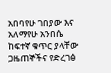አበባየሁ ገበያው እና አለማየሁ አንበሴ ከፍተኛ ቁጥር ያላቸው ጋዜጠኞችና የድረገፅ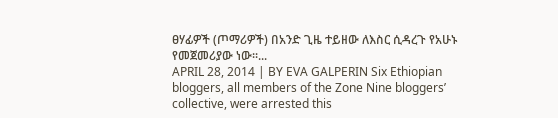ፀሃፊዎች (ጦማሪዎች) በአንድ ጊዜ ተይዘው ለእስር ሲዳረጉ የአሁኑ የመጀመሪያው ነው፡፡...
APRIL 28, 2014 | BY EVA GALPERIN Six Ethiopian bloggers, all members of the Zone Nine bloggers’ collective, were arrested this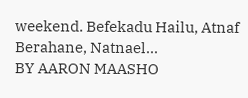weekend. Befekadu Hailu, Atnaf Berahane, Natnael...
BY AARON MAASHO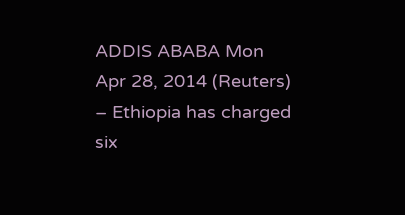ADDIS ABABA Mon Apr 28, 2014 (Reuters) – Ethiopia has charged six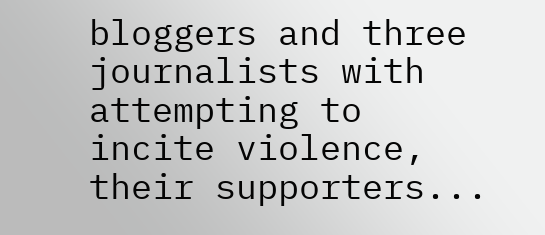bloggers and three journalists with attempting to incite violence, their supporters...